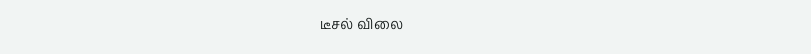டீசல் விலை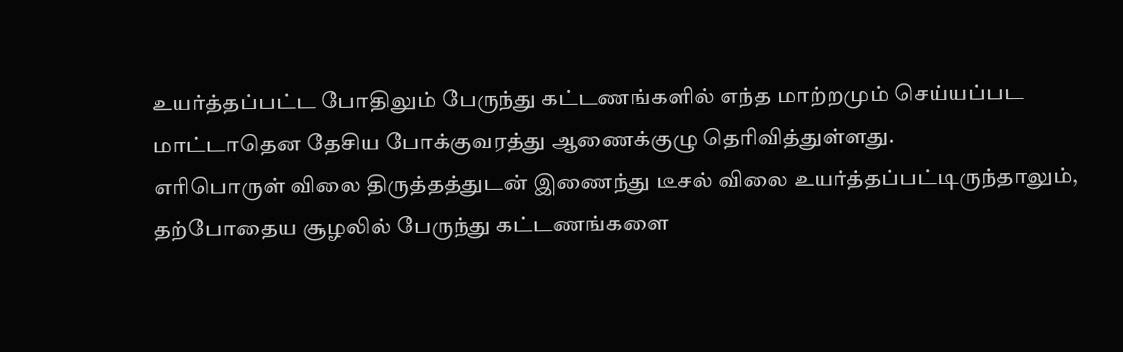உயர்த்தப்பட்ட போதிலும் பேருந்து கட்டணங்களில் எந்த மாற்றமும் செய்யப்பட மாட்டாதென தேசிய போக்குவரத்து ஆணைக்குழு தெரிவித்துள்ளது.
எரிபொருள் விலை திருத்தத்துடன் இணைந்து டீசல் விலை உயர்த்தப்பட்டிருந்தாலும், தற்போதைய சூழலில் பேருந்து கட்டணங்களை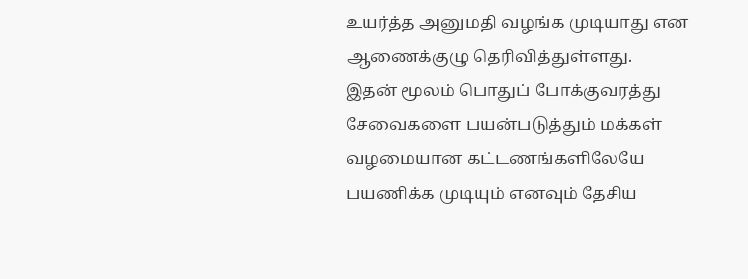உயர்த்த அனுமதி வழங்க முடியாது என ஆணைக்குழு தெரிவித்துள்ளது.
இதன் மூலம் பொதுப் போக்குவரத்து சேவைகளை பயன்படுத்தும் மக்கள் வழமையான கட்டணங்களிலேயே பயணிக்க முடியும் எனவும் தேசிய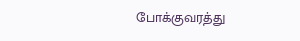போக்குவரத்து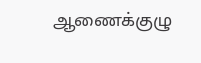ஆணைக்குழு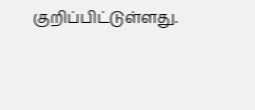குறிப்பிட்டுள்ளது.